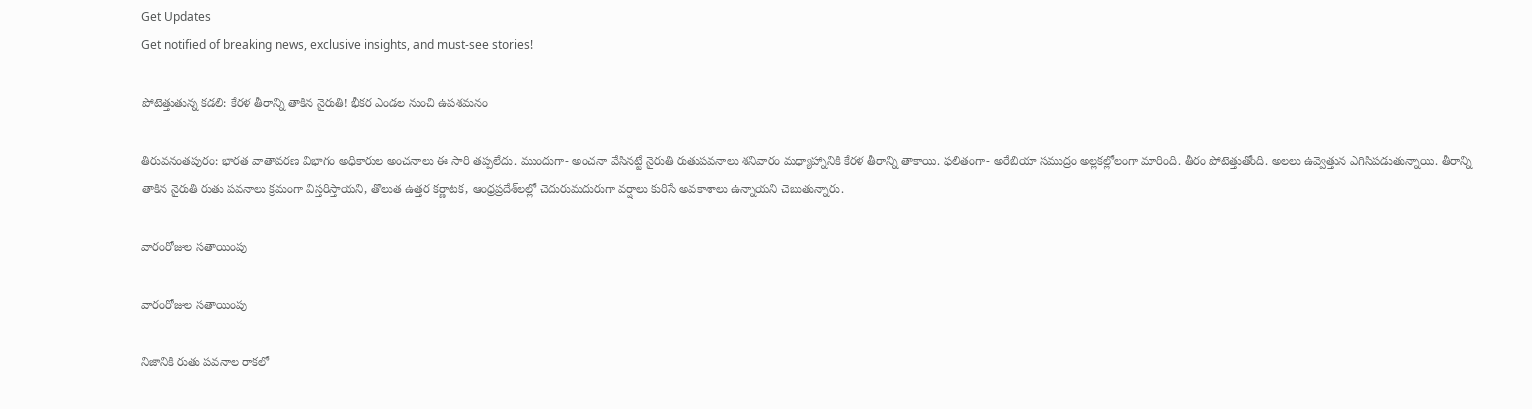Get Updates
Get notified of breaking news, exclusive insights, and must-see stories!

పోటెత్తుతున్న క‌డ‌లి: కేర‌ళ తీరాన్ని తాకిన నైరుతి! భీక‌ర ఎండ‌ల నుంచి ఉప‌శ‌మ‌నం

తిరువ‌నంత‌పురం: భారత వాతావ‌ర‌ణ విభాగం అధికారుల అంచ‌నాలు ఈ సారి త‌ప్ప‌లేదు. ముందుగా- అంచ‌నా వేసిన‌ట్టే నైరుతి రుతుప‌వ‌నాలు శ‌నివారం మ‌ధ్యాహ్నానికి కేర‌ళ తీరాన్ని తాకాయి. ఫ‌లితంగా- అరేబియా స‌ముద్రం అల్ల‌క‌ల్లోలంగా మారింది. తీరం పోటెత్తుతోంది. అలలు ఉవ్వెత్తున ఎగిసిప‌డుతున్నాయి. తీరాన్ని తాకిన నైరుతి రుతు ప‌వ‌నాలు క్ర‌మంగా విస్త‌రిస్తాయ‌ని, తొలుత ఉత్త‌ర క‌ర్ణాట‌క‌, ఆంధ్ర‌ప్ర‌దేశ్‌ల‌ల్లో చెదురుమదురుగా వ‌ర్షాలు కురిసే అవ‌కాశాలు ఉన్నాయ‌ని చెబుతున్నారు.

వారంరోజుల స‌తాయింపు

వారంరోజుల స‌తాయింపు

నిజానికి రుతు ప‌వ‌నాల రాకలో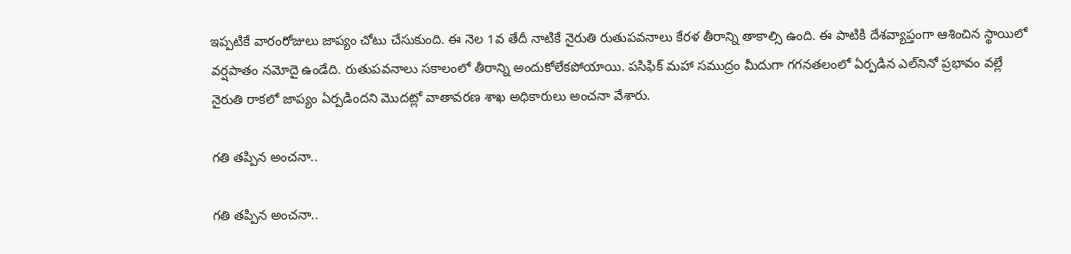ఇప్ప‌టికే వారంరోజులు జాప్యం చోటు చేసుకుంది. ఈ నెల 1వ తేదీ నాటికే నైరుతి రుతుప‌వ‌నాలు కేర‌ళ తీరాన్ని తాకాల్సి ఉంది. ఈ పాటికి దేశ‌వ్యాప్తంగా ఆశించిన స్థాయిలో వ‌ర్ష‌పాతం న‌మోదై ఉండేది. రుతుప‌వ‌నాలు స‌కాలంలో తీరాన్ని అందుకోలేకపోయాయి. ప‌సిఫిక్ మ‌హా స‌ముద్రం మీదుగా గ‌గ‌న‌త‌లంలో ఏర్ప‌డిన ఎల్‌నినో ప్ర‌భావం వ‌ల్లే నైరుతి రాక‌లో జాప్యం ఏర్ప‌డింద‌ని మొద‌ట్లో వాతావ‌ర‌ణ శాఖ అధికారులు అంచ‌నా వేశారు.

గ‌తి త‌ప్పిన అంచ‌నా..

గ‌తి త‌ప్పిన అంచ‌నా..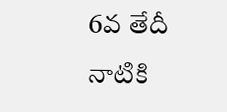6వ తేదీ నాటికి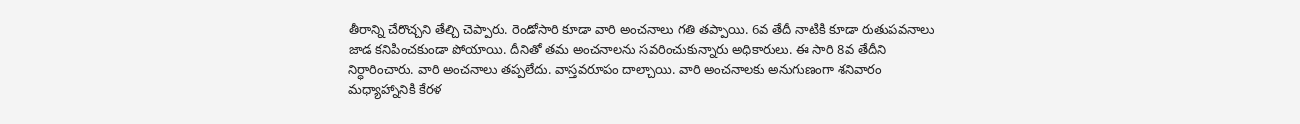తీరాన్ని చేరొచ్చ‌ని తేల్చి చెప్పారు. రెండోసారి కూడా వారి అంచ‌నాలు గ‌తి త‌ప్పాయి. 6వ తేదీ నాటికి కూడా రుతుప‌వ‌నాలు జాడ క‌నిపించ‌కుండా పోయాయి. దీనితో తమ అంచ‌నాల‌ను స‌వ‌రించుకున్నారు అధికారులు. ఈ సారి 8వ తేదీని నిర్ధారించారు. వారి అంచ‌నాలు త‌ప్ప‌లేదు. వాస్త‌వ‌రూపం దాల్చాయి. వారి అంచ‌నాల‌కు అనుగుణంగా శ‌నివారం మ‌ధ్యాహ్నానికి కేర‌ళ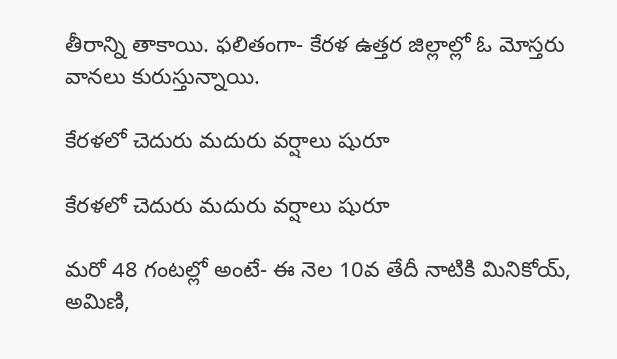తీరాన్ని తాకాయి. ఫ‌లితంగా- కేర‌ళ ఉత్త‌ర జిల్లాల్లో ఓ మోస్త‌రు వాన‌లు కురుస్తున్నాయి.

కేర‌ళ‌లో చెదురు మ‌దురు వ‌ర్షాలు షురూ

కేర‌ళ‌లో చెదురు మ‌దురు వ‌ర్షాలు షురూ

మ‌రో 48 గంట‌ల్లో అంటే- ఈ నెల 10వ తేదీ నాటికి మినికోయ్‌, అమిణి,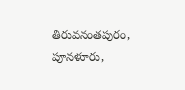తిరువ‌నంత‌పురం, పూన‌ళూరు,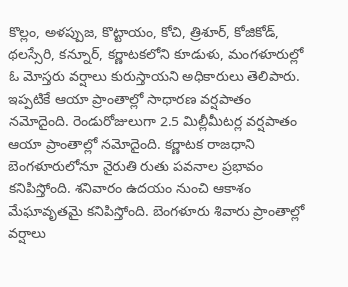కొల్లం, అళ‌ప్పుజ, కొట్టాయం, కోచి, త్రిశూర్‌, కోజికోడ్‌, థ‌ల‌స్సేరి, కన్నూర్‌, క‌ర్ణాట‌క‌లోని కూడుళు, మంగ‌ళూరుల్లో ఓ మోస్త‌రు వ‌ర్షాలు కురుస్తాయ‌ని అధికారులు తెలిపారు. ఇప్ప‌టికే ఆయా ప్రాంతాల్లో సాధార‌ణ వ‌ర్ష‌పాతం న‌మోదైంది. రెండురోజులుగా 2.5 మిల్లీమీట‌ర్ల వ‌ర్ష‌పాతం ఆయా ప్రాంతాల్లో న‌మోదైంది. క‌ర్ణాట‌క రాజ‌ధాని బెంగ‌ళూరులోనూ నైరుతి రుతు ప‌వ‌నాల ప్ర‌భావం క‌నిపిస్తోంది. శ‌నివారం ఉద‌యం నుంచి ఆకాశం మేఘావృత‌మై క‌నిపిస్తోంది. బెంగ‌ళూరు శివారు ప్రాంతాల్లో వ‌ర్షాలు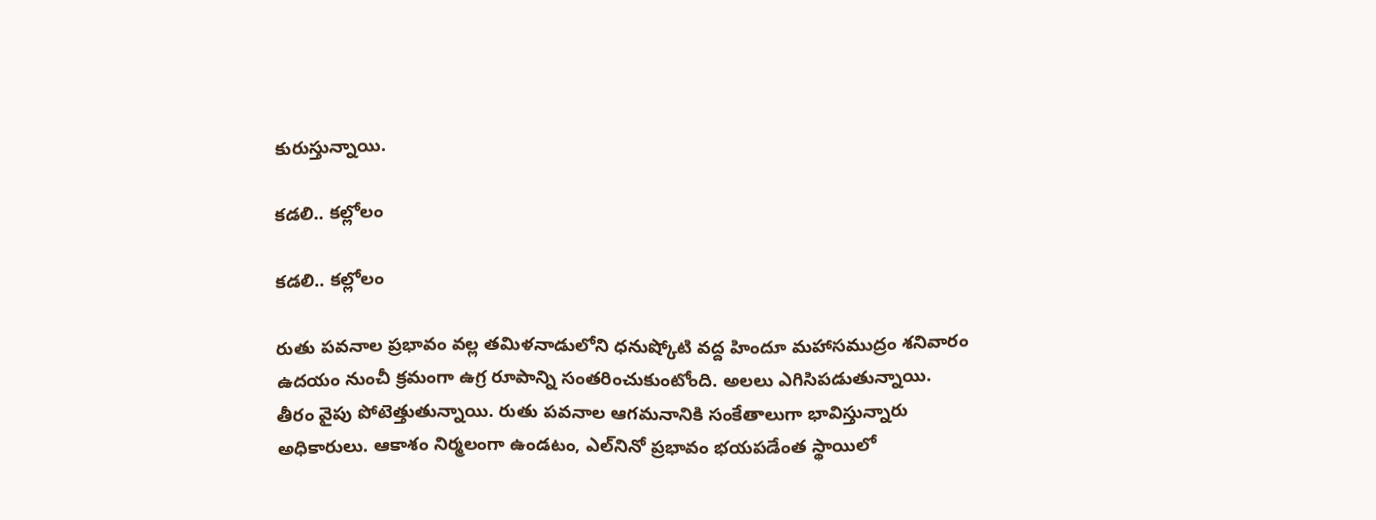కురుస్తున్నాయి.

క‌డ‌లి.. క‌ల్లోలం

క‌డ‌లి.. క‌ల్లోలం

రుతు ప‌వ‌నాల ప్ర‌భావం వ‌ల్ల త‌మిళ‌నాడులోని ధ‌నుష్కోటి వ‌ద్ద హిందూ మ‌హాస‌ముద్రం శ‌నివారం ఉదయం నుంచీ క్ర‌మంగా ఉగ్ర రూపాన్ని సంత‌రించుకుంటోంది. అల‌లు ఎగిసిప‌డుతున్నాయి. తీరం వైపు పోటెత్తుతున్నాయి. రుతు ప‌వనాల ఆగ‌మనానికి సంకేతాలుగా భావిస్తున్నారు అధికారులు. ఆకాశం నిర్మ‌లంగా ఉండ‌టం, ఎల్‌నినో ప్ర‌భావం భ‌య‌ప‌డేంత స్థాయిలో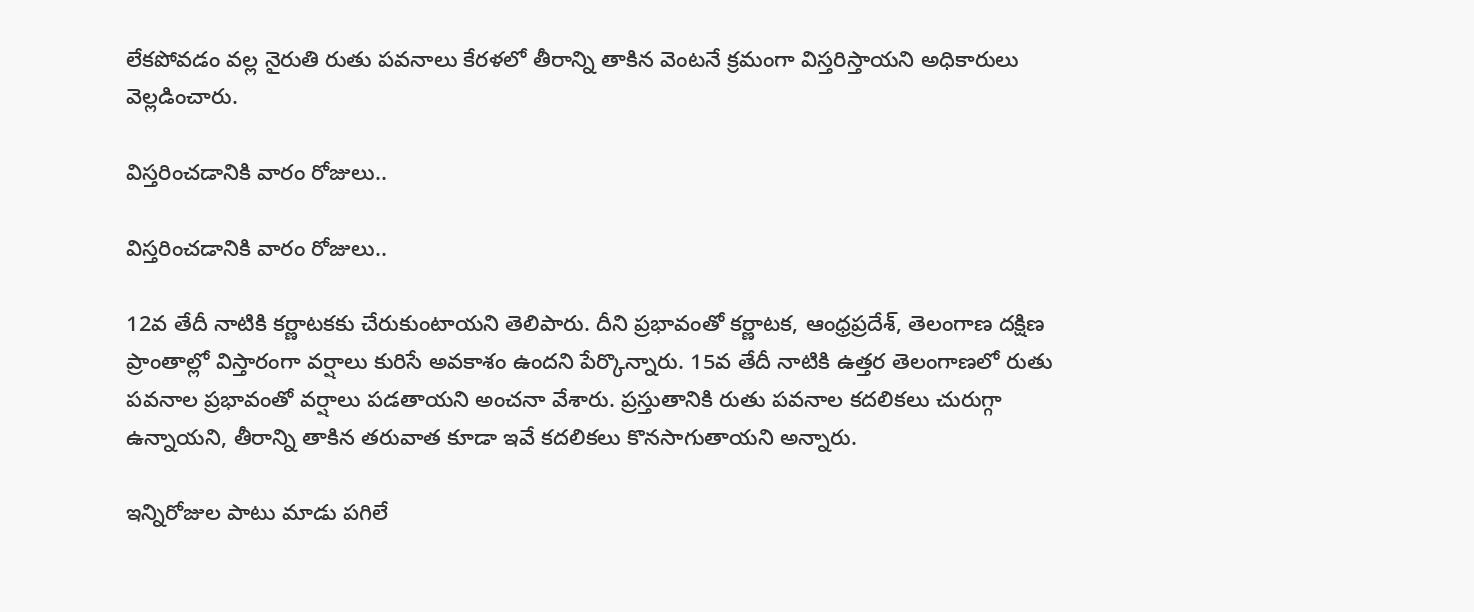లేక‌పోవ‌డం వ‌ల్ల నైరుతి రుతు ప‌వ‌నాలు కేర‌ళ‌లో తీరాన్ని తాకిన వెంట‌నే క్ర‌మంగా విస్త‌రిస్తాయ‌ని అధికారులు వెల్ల‌డించారు.

విస్త‌రించ‌డానికి వారం రోజులు..

విస్త‌రించ‌డానికి వారం రోజులు..

12వ తేదీ నాటికి క‌ర్ణాట‌క‌కు చేరుకుంటాయ‌ని తెలిపారు. దీని ప్ర‌భావంతో క‌ర్ణాట‌క, ఆంధ్ర‌ప్ర‌దేశ్, తెలంగాణ‌ దక్షిణ ప్రాంతాల్లో విస్తారంగా వ‌ర్షాలు కురిసే అవ‌కాశం ఉంద‌ని పేర్కొన్నారు. 15వ తేదీ నాటికి ఉత్త‌ర తెలంగాణ‌లో రుతు ప‌వ‌నాల ప్ర‌భావంతో వ‌ర్షాలు ప‌డ‌తాయ‌ని అంచ‌నా వేశారు. ప్ర‌స్తుతానికి రుతు ప‌వ‌నాల క‌ద‌లిక‌లు చురుగ్గా ఉన్నాయ‌ని, తీరాన్ని తాకిన త‌రువాత కూడా ఇవే క‌ద‌లిక‌లు కొన‌సాగుతాయ‌ని అన్నారు.

ఇన్నిరోజుల పాటు మాడు ప‌గిలే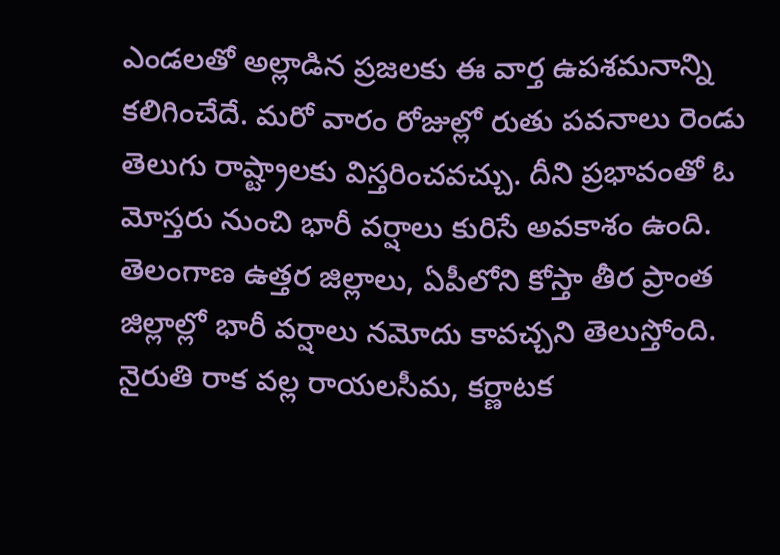ఎండ‌ల‌తో అల్లాడిన ప్ర‌జ‌ల‌కు ఈ వార్త ఉప‌శ‌మ‌నాన్ని క‌లిగించేదే. మ‌రో వారం రోజుల్లో రుతు ప‌వ‌నాలు రెండు తెలుగు రాష్ట్రాల‌కు విస్త‌రించ‌వ‌చ్చు. దీని ప్ర‌భావంతో ఓ మోస్త‌రు నుంచి భారీ వ‌ర్షాలు కురిసే అవ‌కాశం ఉంది. తెలంగాణ ఉత్త‌ర జిల్లాలు, ఏపీలోని కోస్తా తీర ప్రాంత జిల్లాల్లో భారీ వ‌ర్షాలు న‌మోదు కావ‌చ్చ‌ని తెలుస్తోంది. నైరుతి రాక వ‌ల్ల రాయ‌ల‌సీమ, క‌ర్ణాట‌క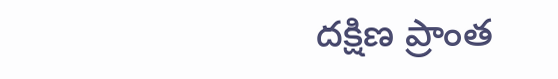ద‌క్షిణ ప్రాంత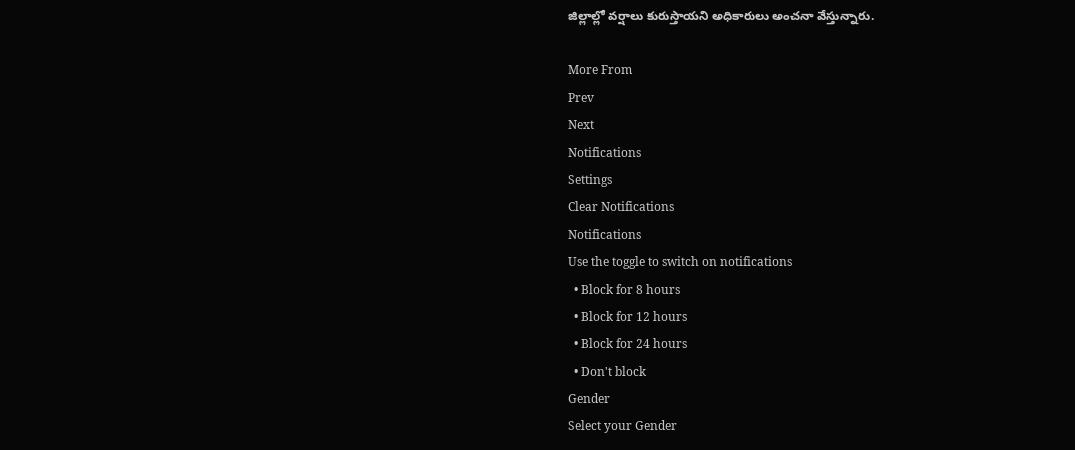జిల్లాల్లో వ‌ర్షాలు కురుస్తాయ‌ని అధికారులు అంచ‌నా వేస్తున్నారు.

More From
Prev
Next
Notifications
Settings
Clear Notifications
Notifications
Use the toggle to switch on notifications
  • Block for 8 hours
  • Block for 12 hours
  • Block for 24 hours
  • Don't block
Gender
Select your Gender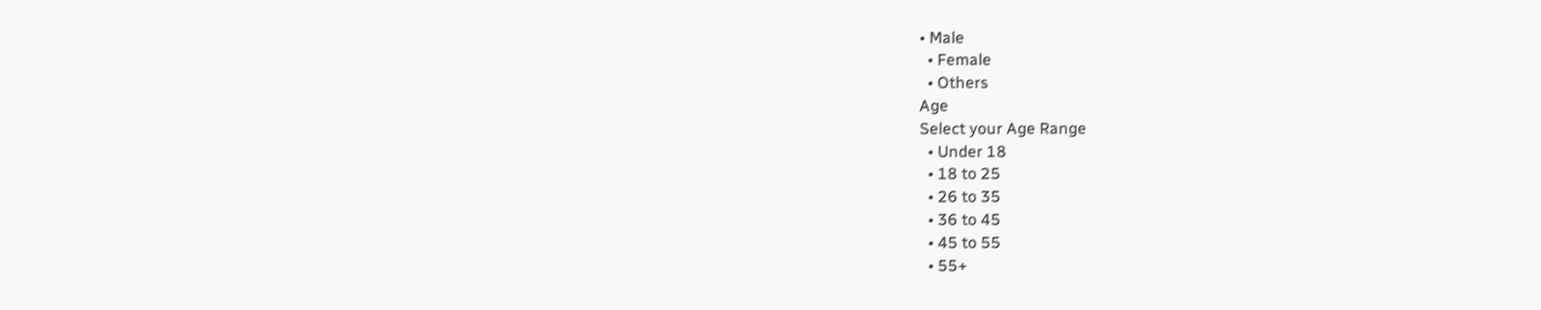• Male
  • Female
  • Others
Age
Select your Age Range
  • Under 18
  • 18 to 25
  • 26 to 35
  • 36 to 45
  • 45 to 55
  • 55+